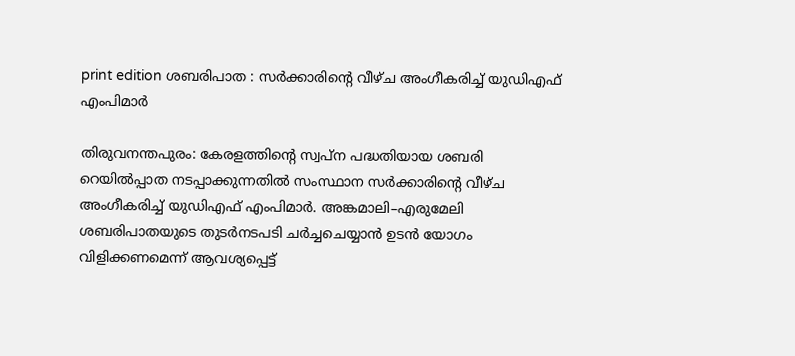print edition ശബരിപാത : സർക്കാരിന്റെ വീഴ്ച അംഗീകരിച്ച് യുഡിഎഫ് എംപിമാർ

തിരുവനന്തപുരം: കേരളത്തിന്റെ സ്വപ്ന പദ്ധതിയായ ശബരി റെയിൽപ്പാത നടപ്പാക്കുന്നതിൽ സംസ്ഥാന സർക്കാരിന്റെ വീഴ്ച അംഗീകരിച്ച് യുഡിഎഫ് എംപിമാർ. അങ്കമാലി–എരുമേലി ശബരിപാതയുടെ തുടർനടപടി ചർച്ചചെയ്യാൻ ഉടൻ യോഗം വിളിക്കണമെന്ന് ആവശ്യപ്പെട്ട്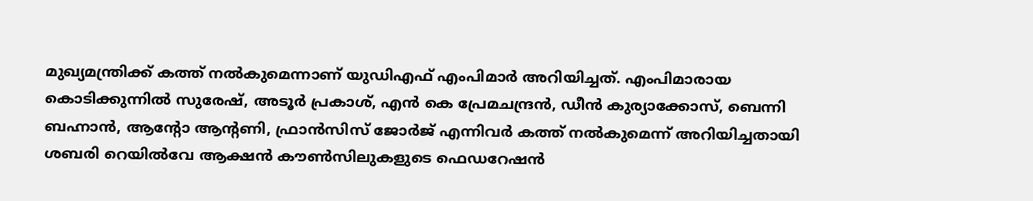മുഖ്യമന്ത്രിക്ക് കത്ത് നൽകുമെന്നാണ് യുഡിഎഫ് എംപിമാർ അറിയിച്ചത്. എംപിമാരായ കൊടിക്കുന്നിൽ സുരേഷ്, അടൂർ പ്രകാശ്, എൻ കെ പ്രേമചന്ദ്രൻ, ഡീൻ കുര്യാക്കോസ്, ബെന്നി ബഹ്നാൻ, ആന്റോ ആന്റണി, ഫ്രാൻസിസ് ജോർജ് എന്നിവർ കത്ത് നൽകുമെന്ന് അറിയിച്ചതായി ശബരി റെയിൽവേ ആക്ഷൻ കൗൺസിലുകളുടെ ഫെഡറേഷൻ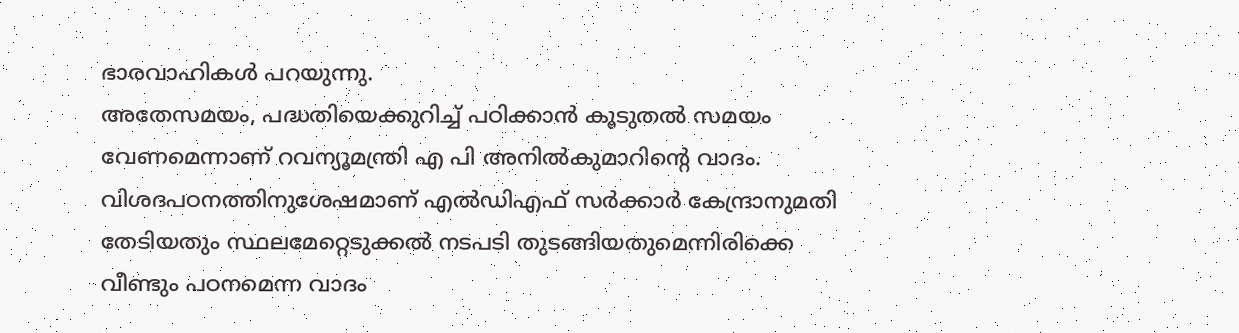ഭാരവാഹികൾ പറയുന്നു.
അതേസമയം, പദ്ധതിയെക്കുറിച്ച് പഠിക്കാൻ കൂടുതൽ സമയം വേണമെന്നാണ് റവന്യൂമന്ത്രി എ പി അനിൽകുമാറിന്റെ വാദം. വിശദപഠനത്തിനുശേഷമാണ് എൽഡിഎഫ് സർക്കാർ കേന്ദ്രാനുമതി തേടിയതും സ്ഥലമേറ്റെടുക്കൽ നടപടി തുടങ്ങിയതുമെന്നിരിക്കെ വീണ്ടും പഠനമെന്ന വാദം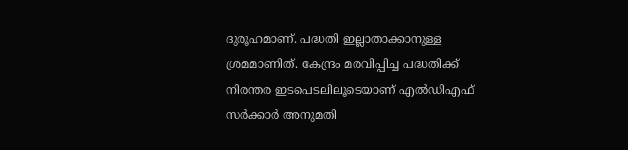ദുരൂഹമാണ്. പദ്ധതി ഇല്ലാതാക്കാനുള്ള ശ്രമമാണിത്. കേന്ദ്രം മരവിപ്പിച്ച പദ്ധതിക്ക് നിരന്തര ഇടപെടലിലൂടെയാണ് എൽഡിഎഫ് സർക്കാർ അനുമതി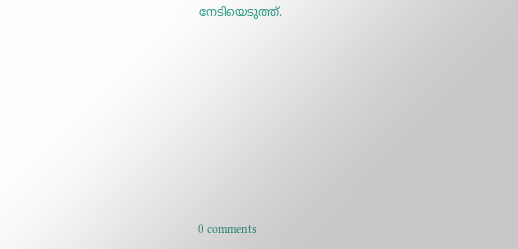നേടിയെടുത്ത്.










0 comments